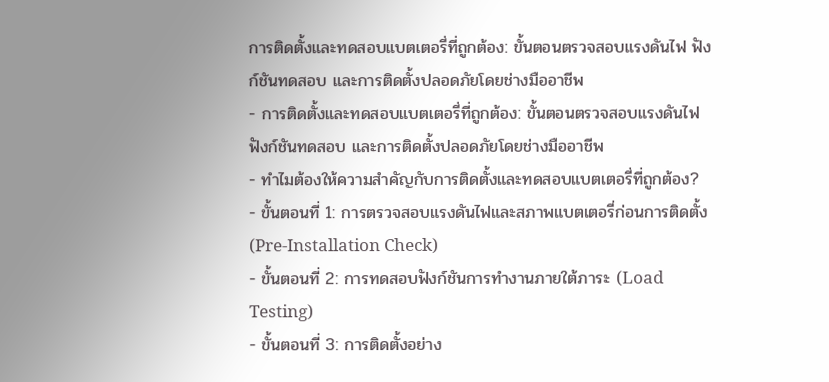การติดตั้งและทดสอบแบตเตอรี่ที่ถูกต้อง: ขั้นตอนตรวจสอบแรงดันไฟ ฟังก์ชันทดสอบ และการติดตั้งปลอดภัยโดยช่างมืออาชีพ
- การติดตั้งและทดสอบแบตเตอรี่ที่ถูกต้อง: ขั้นตอนตรวจสอบแรงดันไฟ ฟังก์ชันทดสอบ และการติดตั้งปลอดภัยโดยช่างมืออาชีพ
- ทำไมต้องให้ความสำคัญกับการติดตั้งและทดสอบแบตเตอรี่ที่ถูกต้อง?
- ขั้นตอนที่ 1: การตรวจสอบแรงดันไฟและสภาพแบตเตอรี่ก่อนการติดตั้ง (Pre-Installation Check)
- ขั้นตอนที่ 2: การทดสอบฟังก์ชันการทำงานภายใต้ภาระ (Load Testing)
- ขั้นตอนที่ 3: การติดตั้งอย่าง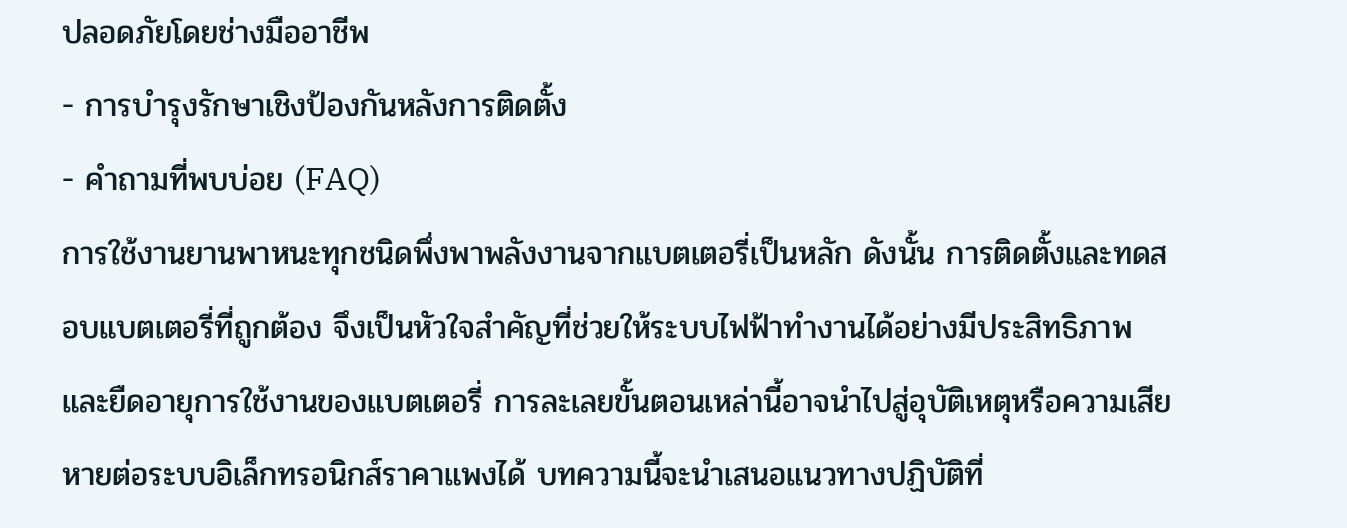ปลอดภัยโดยช่างมืออาชีพ
- การบำรุงรักษาเชิงป้องกันหลังการติดตั้ง
- คำถามที่พบบ่อย (FAQ)
การใช้งานยานพาหนะทุกชนิดพึ่งพาพลังงานจากแบตเตอรี่เป็นหลัก ดังนั้น การติดตั้งและทดสอบแบตเตอรี่ที่ถูกต้อง จึงเป็นหัวใจสำคัญที่ช่วยให้ระบบไฟฟ้าทำงานได้อย่างมีประสิทธิภาพและยืดอายุการใช้งานของแบตเตอรี่ การละเลยขั้นตอนเหล่านี้อาจนำไปสู่อุบัติเหตุหรือความเสียหายต่อระบบอิเล็กทรอนิกส์ราคาแพงได้ บทความนี้จะนำเสนอแนวทางปฏิบัติที่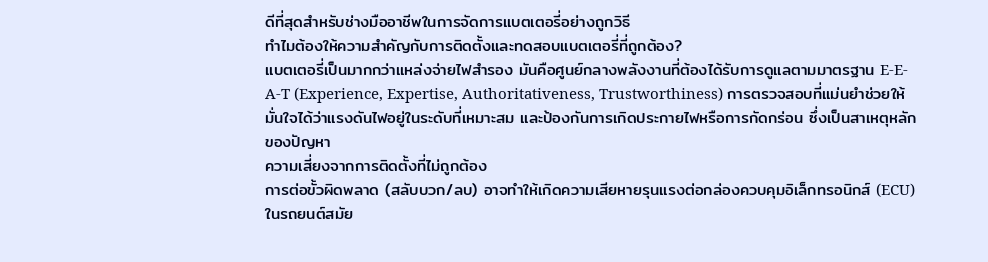ดีที่สุดสำหรับช่างมืออาชีพในการจัดการแบตเตอรี่อย่างถูกวิธี
ทำไมต้องให้ความสำคัญกับการติดตั้งและทดสอบแบตเตอรี่ที่ถูกต้อง?
แบตเตอรี่เป็นมากกว่าแหล่งจ่ายไฟสำรอง มันคือศูนย์กลางพลังงานที่ต้องได้รับการดูแลตามมาตรฐาน E-E-A-T (Experience, Expertise, Authoritativeness, Trustworthiness) การตรวจสอบที่แม่นยำช่วยให้มั่นใจได้ว่าแรงดันไฟอยู่ในระดับที่เหมาะสม และป้องกันการเกิดประกายไฟหรือการกัดกร่อน ซึ่งเป็นสาเหตุหลักของปัญหา
ความเสี่ยงจากการติดตั้งที่ไม่ถูกต้อง
การต่อขั้วผิดพลาด (สลับบวก/ลบ) อาจทำให้เกิดความเสียหายรุนแรงต่อกล่องควบคุมอิเล็กทรอนิกส์ (ECU) ในรถยนต์สมัย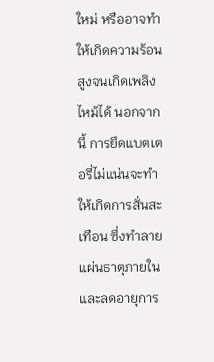ใหม่ หรืออาจทำให้เกิดความร้อนสูงจนเกิดเพลิงไหม้ได้ นอกจากนี้ การยึดแบตเตอรี่ไม่แน่นจะทำให้เกิดการสั่นสะเทือน ซึ่งทำลายแผ่นธาตุภายในและลดอายุการ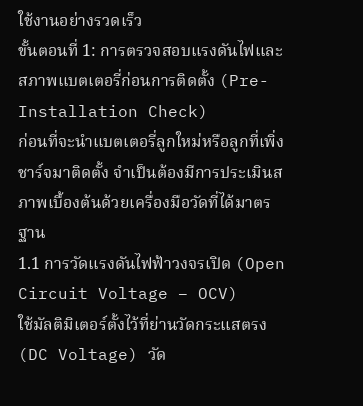ใช้งานอย่างรวดเร็ว
ขั้นตอนที่ 1: การตรวจสอบแรงดันไฟและสภาพแบตเตอรี่ก่อนการติดตั้ง (Pre-Installation Check)
ก่อนที่จะนำแบตเตอรี่ลูกใหม่หรือลูกที่เพิ่งชาร์จมาติดตั้ง จำเป็นต้องมีการประเมินสภาพเบื้องต้นด้วยเครื่องมือวัดที่ได้มาตรฐาน
1.1 การวัดแรงดันไฟฟ้าวงจรเปิด (Open Circuit Voltage – OCV)
ใช้มัลติมิเตอร์ตั้งไว้ที่ย่านวัดกระแสตรง (DC Voltage) วัด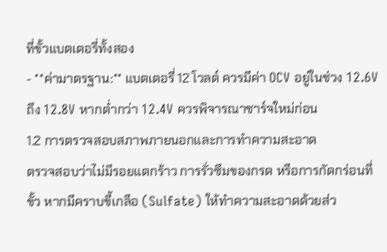ที่ขั้วแบตเตอรี่ทั้งสอง
- **ค่ามาตรฐาน:** แบตเตอรี่ 12 โวลต์ ควรมีค่า OCV อยู่ในช่วง 12.6V ถึง 12.8V หากต่ำกว่า 12.4V ควรพิจารณาชาร์จใหม่ก่อน
1.2 การตรวจสอบสภาพภายนอกและการทำความสะอาด
ตรวจสอบว่าไม่มีรอยแตกร้าว การรั่วซึมของกรด หรือการกัดกร่อนที่ขั้ว หากมีคราบขี้เกลือ (Sulfate) ให้ทำความสะอาดด้วยส่ว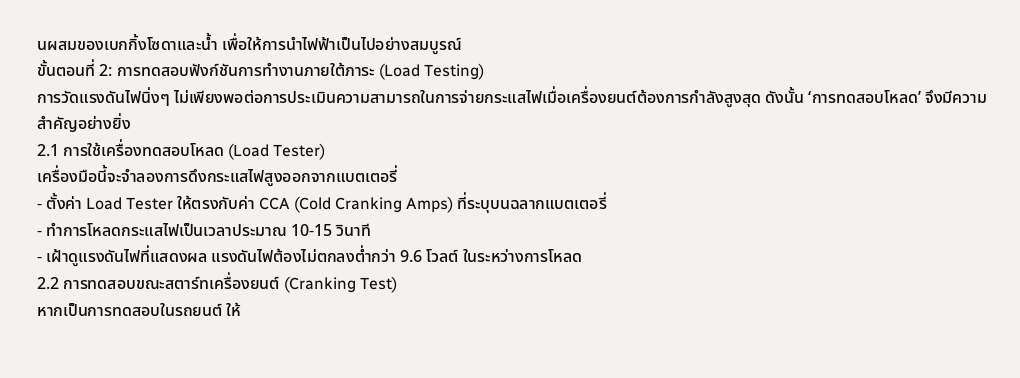นผสมของเบกกิ้งโซดาและน้ำ เพื่อให้การนำไฟฟ้าเป็นไปอย่างสมบูรณ์
ขั้นตอนที่ 2: การทดสอบฟังก์ชันการทำงานภายใต้ภาระ (Load Testing)
การวัดแรงดันไฟนิ่งๆ ไม่เพียงพอต่อการประเมินความสามารถในการจ่ายกระแสไฟเมื่อเครื่องยนต์ต้องการกำลังสูงสุด ดังนั้น ‘การทดสอบโหลด’ จึงมีความสำคัญอย่างยิ่ง
2.1 การใช้เครื่องทดสอบโหลด (Load Tester)
เครื่องมือนี้จะจำลองการดึงกระแสไฟสูงออกจากแบตเตอรี่
- ตั้งค่า Load Tester ให้ตรงกับค่า CCA (Cold Cranking Amps) ที่ระบุบนฉลากแบตเตอรี่
- ทำการโหลดกระแสไฟเป็นเวลาประมาณ 10-15 วินาที
- เฝ้าดูแรงดันไฟที่แสดงผล แรงดันไฟต้องไม่ตกลงต่ำกว่า 9.6 โวลต์ ในระหว่างการโหลด
2.2 การทดสอบขณะสตาร์ทเครื่องยนต์ (Cranking Test)
หากเป็นการทดสอบในรถยนต์ ให้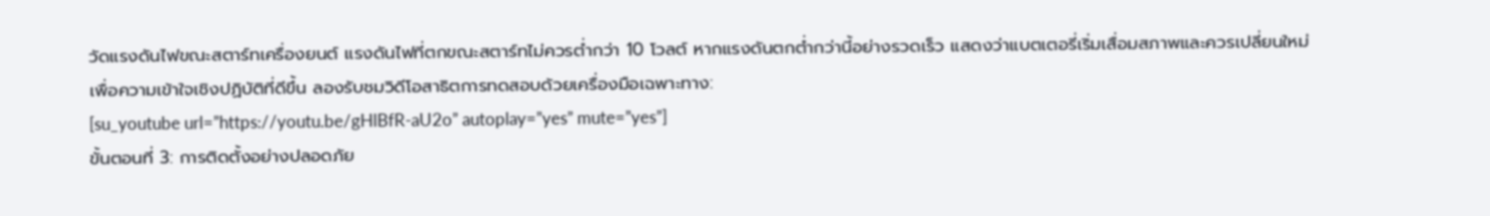วัดแรงดันไฟขณะสตาร์ทเครื่องยนต์ แรงดันไฟที่ตกขณะสตาร์ทไม่ควรต่ำกว่า 10 โวลต์ หากแรงดันตกต่ำกว่านี้อย่างรวดเร็ว แสดงว่าแบตเตอรี่เริ่มเสื่อมสภาพและควรเปลี่ยนใหม่
เพื่อความเข้าใจเชิงปฏิบัติที่ดีขึ้น ลองรับชมวิดีโอสาธิตการทดสอบด้วยเครื่องมือเฉพาะทาง:
[su_youtube url=”https://youtu.be/gHlBfR-aU2o” autoplay=”yes” mute=”yes”]
ขั้นตอนที่ 3: การติดตั้งอย่างปลอดภัย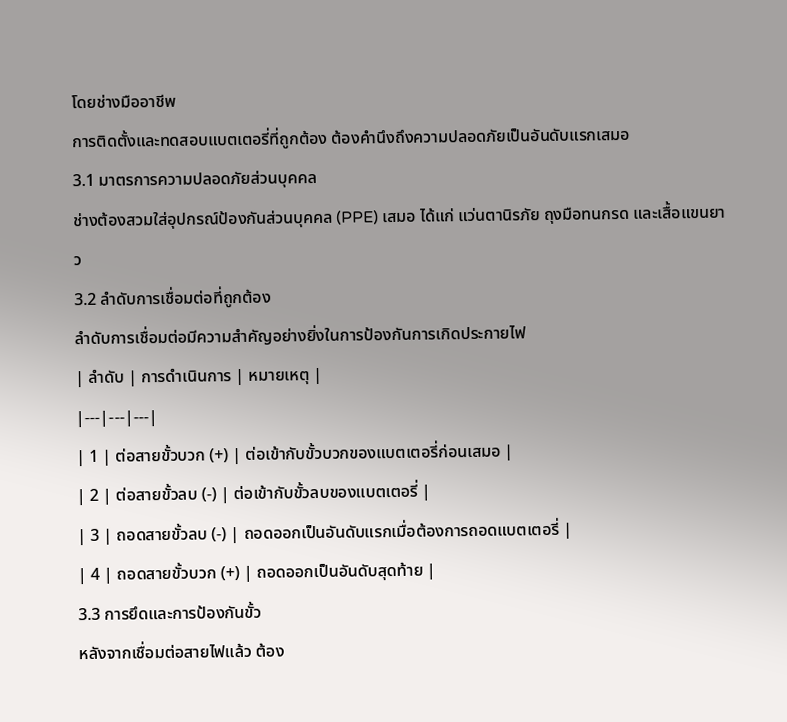โดยช่างมืออาชีพ
การติดตั้งและทดสอบแบตเตอรี่ที่ถูกต้อง ต้องคำนึงถึงความปลอดภัยเป็นอันดับแรกเสมอ
3.1 มาตรการความปลอดภัยส่วนบุคคล
ช่างต้องสวมใส่อุปกรณ์ป้องกันส่วนบุคคล (PPE) เสมอ ได้แก่ แว่นตานิรภัย ถุงมือทนกรด และเสื้อแขนยาว
3.2 ลำดับการเชื่อมต่อที่ถูกต้อง
ลำดับการเชื่อมต่อมีความสำคัญอย่างยิ่งในการป้องกันการเกิดประกายไฟ
| ลำดับ | การดำเนินการ | หมายเหตุ |
|---|---|---|
| 1 | ต่อสายขั้วบวก (+) | ต่อเข้ากับขั้วบวกของแบตเตอรี่ก่อนเสมอ |
| 2 | ต่อสายขั้วลบ (-) | ต่อเข้ากับขั้วลบของแบตเตอรี่ |
| 3 | ถอดสายขั้วลบ (-) | ถอดออกเป็นอันดับแรกเมื่อต้องการถอดแบตเตอรี่ |
| 4 | ถอดสายขั้วบวก (+) | ถอดออกเป็นอันดับสุดท้าย |
3.3 การยึดและการป้องกันขั้ว
หลังจากเชื่อมต่อสายไฟแล้ว ต้อง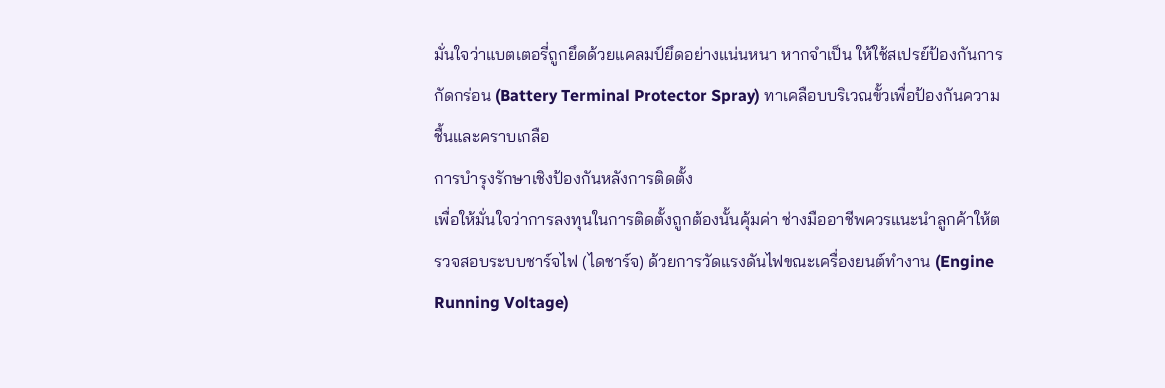มั่นใจว่าแบตเตอรี่ถูกยึดด้วยแคลมป์ยึดอย่างแน่นหนา หากจำเป็น ให้ใช้สเปรย์ป้องกันการกัดกร่อน (Battery Terminal Protector Spray) ทาเคลือบบริเวณขั้วเพื่อป้องกันความชื้นและคราบเกลือ
การบำรุงรักษาเชิงป้องกันหลังการติดตั้ง
เพื่อให้มั่นใจว่าการลงทุนในการติดตั้งถูกต้องนั้นคุ้มค่า ช่างมืออาชีพควรแนะนำลูกค้าให้ตรวจสอบระบบชาร์จไฟ (ไดชาร์จ) ด้วยการวัดแรงดันไฟขณะเครื่องยนต์ทำงาน (Engine Running Voltage)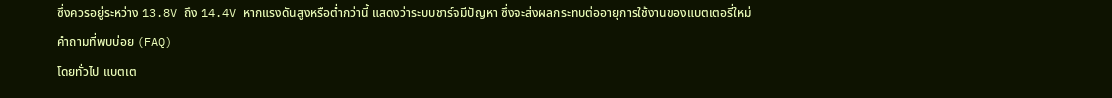ซึ่งควรอยู่ระหว่าง 13.8V ถึง 14.4V หากแรงดันสูงหรือต่ำกว่านี้ แสดงว่าระบบชาร์จมีปัญหา ซึ่งจะส่งผลกระทบต่ออายุการใช้งานของแบตเตอรี่ใหม่
คำถามที่พบบ่อย (FAQ)
โดยทั่วไป แบตเต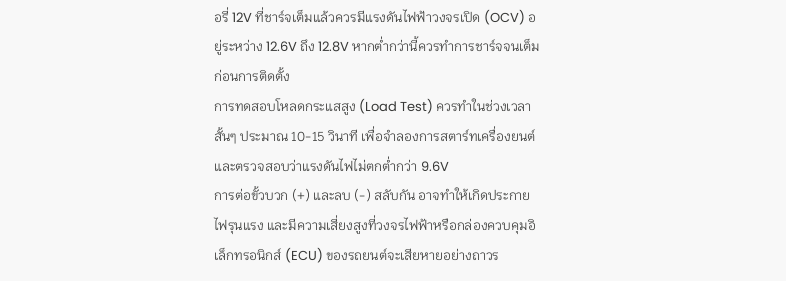อรี่ 12V ที่ชาร์จเต็มแล้วควรมีแรงดันไฟฟ้าวงจรเปิด (OCV) อยู่ระหว่าง 12.6V ถึง 12.8V หากต่ำกว่านี้ควรทำการชาร์จจนเต็มก่อนการติดตั้ง
การทดสอบโหลดกระแสสูง (Load Test) ควรทำในช่วงเวลาสั้นๆ ประมาณ 10-15 วินาที เพื่อจำลองการสตาร์ทเครื่องยนต์ และตรวจสอบว่าแรงดันไฟไม่ตกต่ำกว่า 9.6V
การต่อขั้วบวก (+) และลบ (-) สลับกัน อาจทำให้เกิดประกายไฟรุนแรง และมีความเสี่ยงสูงที่วงจรไฟฟ้าหรือกล่องควบคุมอิเล็กทรอนิกส์ (ECU) ของรถยนต์จะเสียหายอย่างถาวร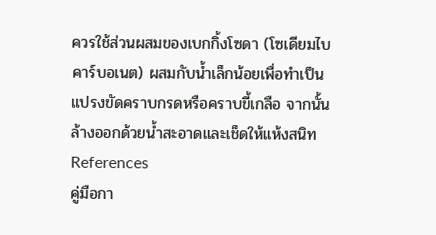ควรใช้ส่วนผสมของเบกกิ้งโซดา (โซเดียมไบคาร์บอเนต) ผสมกับน้ำเล็กน้อยเพื่อทำเป็นแปรงขัดคราบกรดหรือคราบขี้เกลือ จากนั้นล้างออกด้วยน้ำสะอาดและเช็ดให้แห้งสนิท
References
คู่มือกา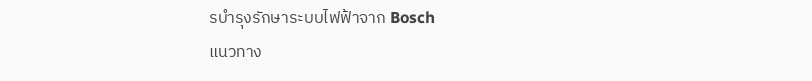รบำรุงรักษาระบบไฟฟ้าจาก Bosch
แนวทาง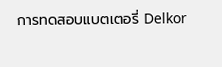การทดสอบแบตเตอรี่ Delkor